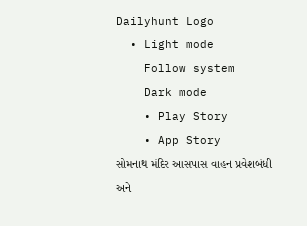Dailyhunt Logo
  • Light mode
    Follow system
    Dark mode
    • Play Story
    • App Story
સોમનાથ મંદિર આસપાસ વાહન પ્રવેશબંધી અને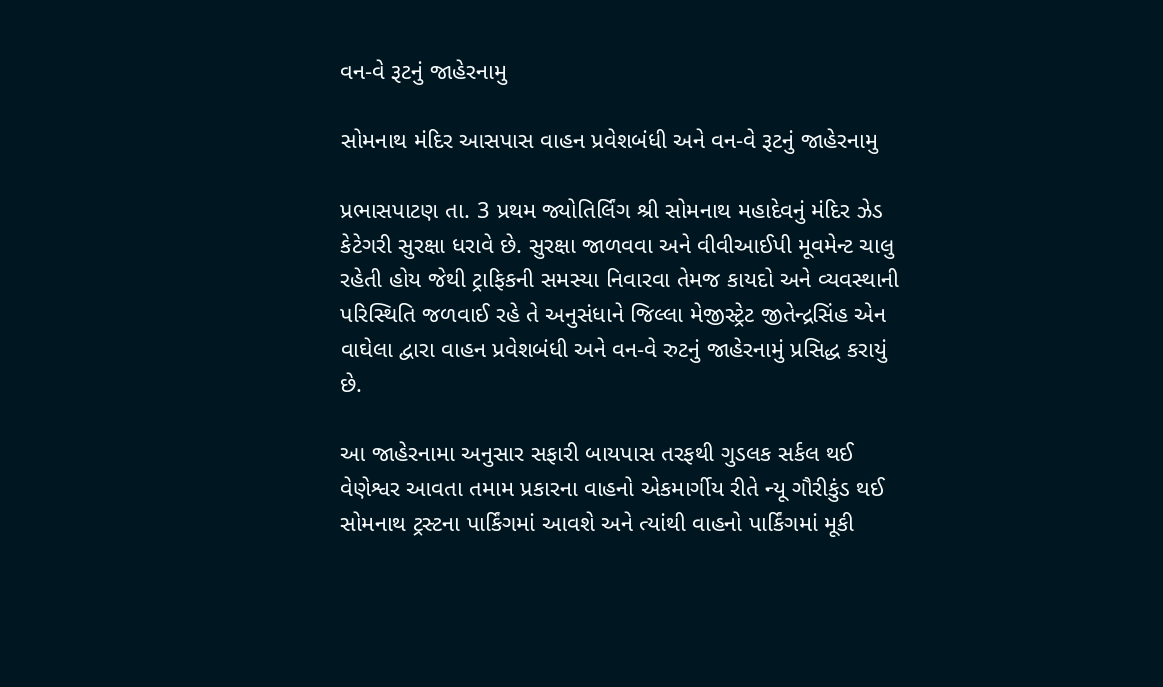વન-વે રૂટનું જાહેરનામુ

સોમનાથ મંદિર આસપાસ વાહન પ્રવેશબંધી અને વન-વે રૂટનું જાહેરનામુ

પ્રભાસપાટણ તા. 3 પ્રથમ જ્યોતિર્લિંગ શ્રી સોમનાથ મહાદેવનું મંદિર ઝેડ કેટેગરી સુરક્ષા ધરાવે છે. સુરક્ષા જાળવવા અને વીવીઆઈપી મૂવમેન્ટ ચાલુ રહેતી હોય જેથી ટ્રાફિકની સમસ્યા નિવારવા તેમજ કાયદો અને વ્યવસ્થાની પરિસ્થિતિ જળવાઈ રહે તે અનુસંધાને જિલ્લા મેજીસ્ટ્રેટ જીતેન્દ્રસિંહ એન વાઘેલા દ્વારા વાહન પ્રવેશબંધી અને વન-વે રુટનું જાહેરનામું પ્રસિદ્ધ કરાયું છે.

આ જાહેરનામા અનુસાર સફારી બાયપાસ તરફથી ગુડલક સર્કલ થઈ વેણેશ્વર આવતા તમામ પ્રકારના વાહનો એકમાર્ગીય રીતે ન્યૂ ગૌરીકુંડ થઈ સોમનાથ ટ્રસ્ટના પાર્કિંગમાં આવશે અને ત્યાંથી વાહનો પાર્કિંગમાં મૂકી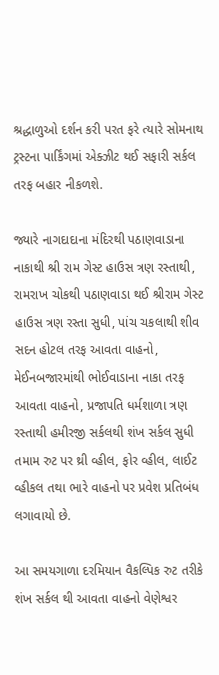શ્રદ્ધાળુઓ દર્શન કરી પરત ફરે ત્યારે સોમનાથ ટ્રસ્ટના પાર્કિંગમાં એક્ઝીટ થઈ સફારી સર્કલ તરફ બહાર નીકળશે.

જ્યારે નાગદાદાના મંદિરથી પઠાણવાડાના નાકાથી શ્રી રામ ગેસ્ટ હાઉસ ત્રણ રસ્તાથી, રામરાખ ચોકથી પઠાણવાડા થઈ શ્રીરામ ગેસ્ટ હાઉસ ત્રણ રસ્તા સુધી, પાંચ ચકલાથી શીવ સદન હોટલ તરફ આવતા વાહનો, મેઈનબજારમાંથી ભોઈવાડાના નાકા તરફ આવતા વાહનો, પ્રજાપતિ ધર્મશાળા ત્રણ રસ્તાથી હમીરજી સર્કલથી શંખ સર્કલ સુધી તમામ રુટ પર થ્રી વ્હીલ, ફોર વ્હીલ, લાઈટ વ્હીકલ તથા ભારે વાહનો પર પ્રવેશ પ્રતિબંધ લગાવાયો છે.

આ સમયગાળા દરમિયાન વૈકલ્પિક રુટ તરીકે શંખ સર્કલ થી આવતા વાહનો વેણેશ્વર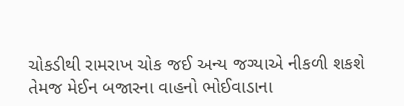ચોકડીથી રામરાખ ચોક જઈ અન્ય જગ્યાએ નીકળી શકશે તેમજ મેઈન બજારના વાહનો ભોઈવાડાના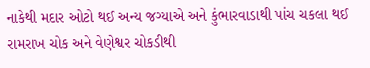નાકેથી મદાર ઓટો થઈ અન્ય જગ્યાએ અને કુંભારવાડાથી પાંચ ચકલા થઈ રામરાખ ચોક અને વેણેશ્વર ચોકડીથી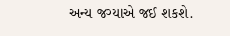અન્ય જગ્યાએ જઈ શકશે.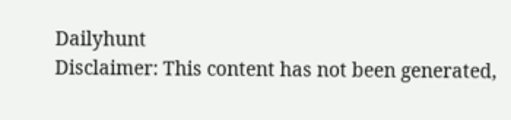Dailyhunt
Disclaimer: This content has not been generated,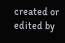created or edited by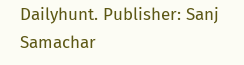Dailyhunt. Publisher: Sanj Samachar